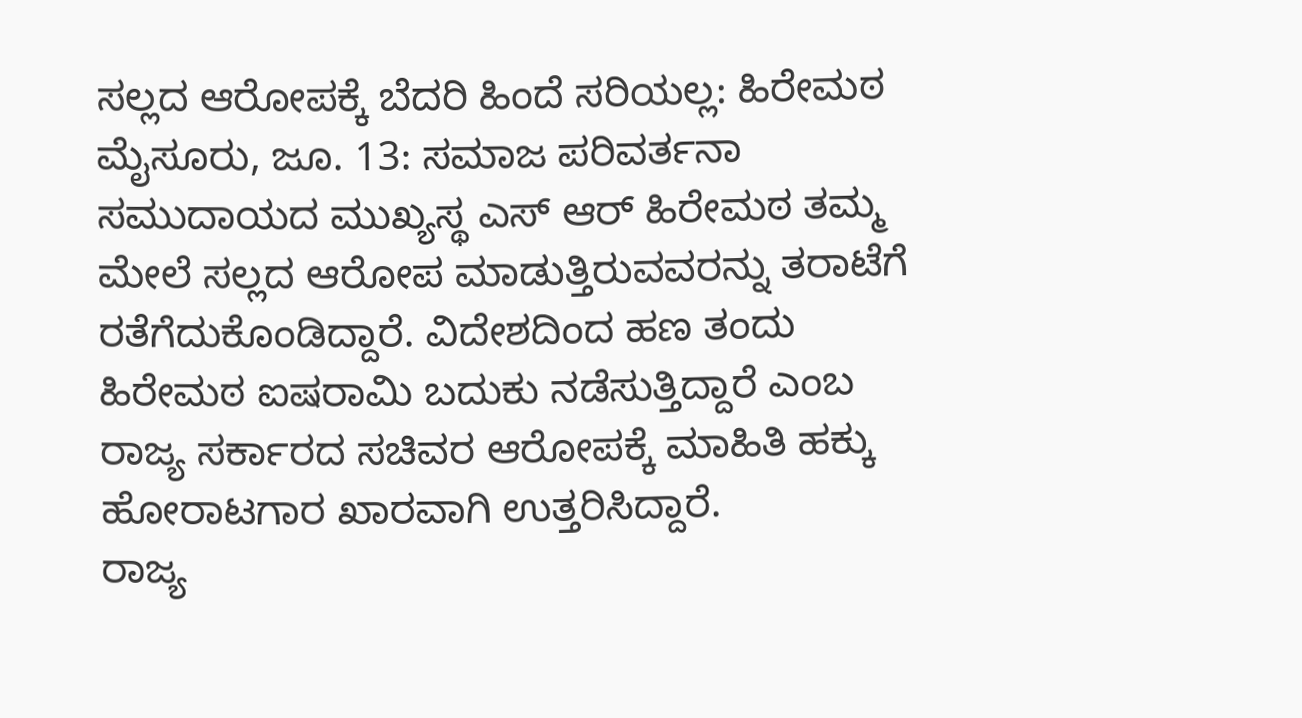ಸಲ್ಲದ ಆರೋಪಕ್ಕೆ ಬೆದರಿ ಹಿಂದೆ ಸರಿಯಲ್ಲ: ಹಿರೇಮಠ
ಮೈಸೂರು, ಜೂ. 13: ಸಮಾಜ ಪರಿವರ್ತನಾ ಸಮುದಾಯದ ಮುಖ್ಯಸ್ಥ ಎಸ್ ಆರ್ ಹಿರೇಮಠ ತಮ್ಮ ಮೇಲೆ ಸಲ್ಲದ ಆರೋಪ ಮಾಡುತ್ತಿರುವವರನ್ನು ತರಾಟೆಗೆ ರತೆಗೆದುಕೊಂಡಿದ್ದಾರೆ. ವಿದೇಶದಿಂದ ಹಣ ತಂದು ಹಿರೇಮಠ ಐಷರಾಮಿ ಬದುಕು ನಡೆಸುತ್ತಿದ್ದಾರೆ ಎಂಬ ರಾಜ್ಯ ಸರ್ಕಾರದ ಸಚಿವರ ಆರೋಪಕ್ಕೆ ಮಾಹಿತಿ ಹಕ್ಕು ಹೋರಾಟಗಾರ ಖಾರವಾಗಿ ಉತ್ತರಿಸಿದ್ದಾರೆ.
ರಾಜ್ಯ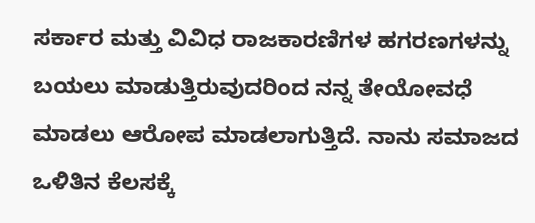ಸರ್ಕಾರ ಮತ್ತು ವಿವಿಧ ರಾಜಕಾರಣಿಗಳ ಹಗರಣಗಳನ್ನು ಬಯಲು ಮಾಡುತ್ತಿರುವುದರಿಂದ ನನ್ನ ತೇಯೋವಧೆ ಮಾಡಲು ಆರೋಪ ಮಾಡಲಾಗುತ್ತಿದೆ. ನಾನು ಸಮಾಜದ ಒಳಿತಿನ ಕೆಲಸಕ್ಕೆ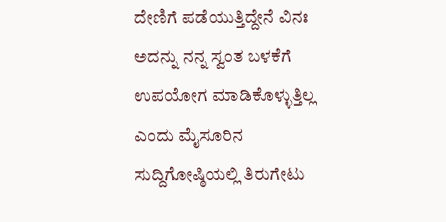ದೇಣಿಗೆ ಪಡೆಯುತ್ತಿದ್ದೇನೆ ವಿನಃ ಅದನ್ನು ನನ್ನ ಸ್ವಂತ ಬಳಕೆಗೆ ಉಪಯೋಗ ಮಾಡಿಕೊಳ್ಳುತ್ತಿಲ್ಲ ಎಂದು ಮೈಸೂರಿನ ಸುದ್ದಿಗೋಷ್ಠಿಯಲ್ಲಿ ತಿರುಗೇಟು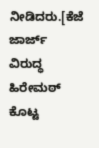ನೀಡಿದರು.[ಕೆಜೆ ಜಾರ್ಜ್ ವಿರುದ್ಧ ಹಿರೇಮಠ್ ಕೊಟ್ಟ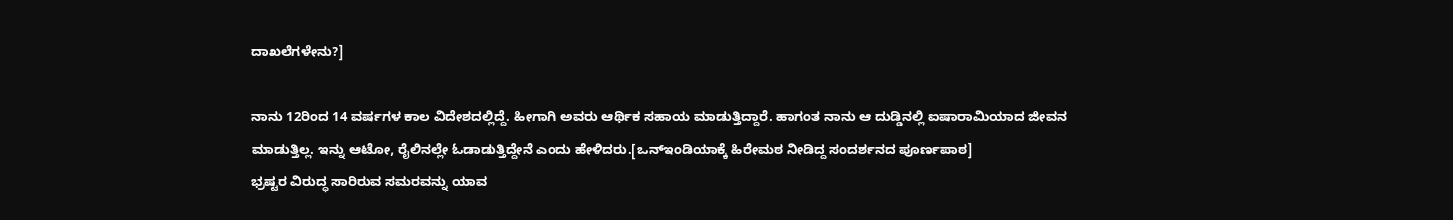ದಾಖಲೆಗಳೇನು?]

ನಾನು 12ರಿಂದ 14 ವರ್ಷಗಳ ಕಾಲ ವಿದೇಶದಲ್ಲಿದ್ದೆ. ಹೀಗಾಗಿ ಅವರು ಆರ್ಥಿಕ ಸಹಾಯ ಮಾಡುತ್ತಿದ್ದಾರೆ. ಹಾಗಂತ ನಾನು ಆ ದುಡ್ಡಿನಲ್ಲಿ ಐಷಾರಾಮಿಯಾದ ಜೀವನ ಮಾಡುತ್ತಿಲ್ಲ. ಇನ್ನು ಆಟೋ, ರೈಲಿನಲ್ಲೇ ಓಡಾಡುತ್ತಿದ್ದೇನೆ ಎಂದು ಹೇಳಿದರು.[ಒನ್ಇಂಡಿಯಾಕ್ಕೆ ಹಿರೇಮಠ ನೀಡಿದ್ದ ಸಂದರ್ಶನದ ಪೂರ್ಣಪಾಠ]
ಭ್ರಷ್ಟರ ವಿರುದ್ಧ ಸಾರಿರುವ ಸಮರವನ್ನು ಯಾವ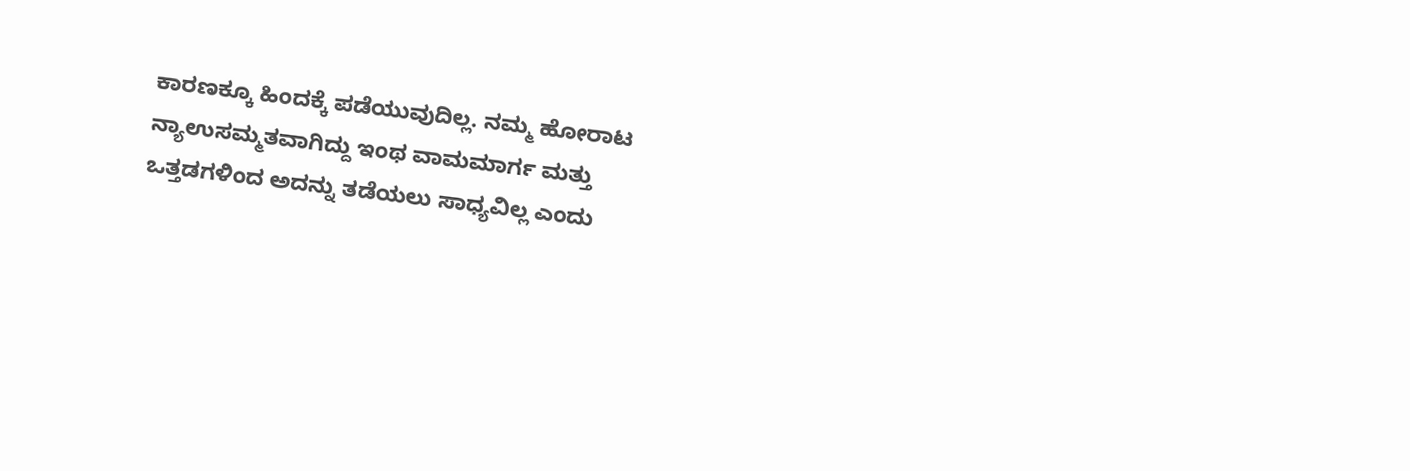ಕಾರಣಕ್ಕೂ ಹಿಂದಕ್ಕೆ ಪಡೆಯುವುದಿಲ್ಲ. ನಮ್ಮ ಹೋರಾಟ ನ್ಯಾಉಸಮ್ಮತವಾಗಿದ್ದು ಇಂಥ ವಾಮಮಾರ್ಗ ಮತ್ತು ಒತ್ತಡಗಳಿಂದ ಅದನ್ನು ತಡೆಯಲು ಸಾಧ್ಯವಿಲ್ಲ ಎಂದು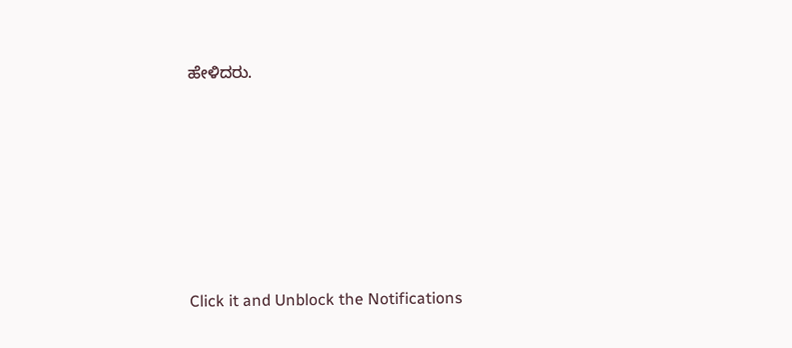ಹೇಳಿದರು.












Click it and Unblock the Notifications